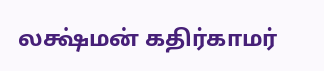லக்ஷ்மன் கதிர்காமர்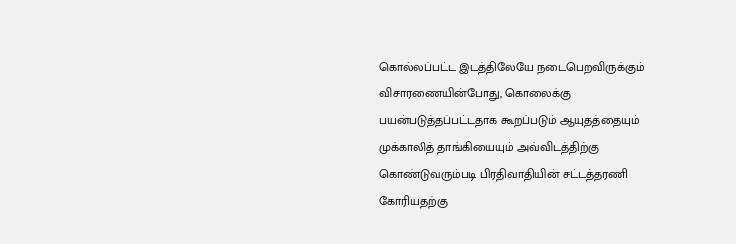கொல்லப்பட்ட இடத்திலேயே நடைபெறவிருக்கும் விசாரணையின்போது, கொலைக்கு பயன்படுத்தப்பட்டதாக கூறப்படும் ஆயுதத்தையும் முக்காலித் தாங்கியையும் அவ்விடத்திற்கு கொண்டுவரும்படி பிரதிவாதியின் சட்டத்தரணி கோரியதற்கு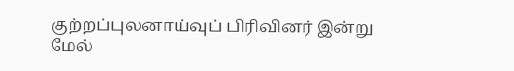குற்றப்புலனாய்வுப் பிரிவினர் இன்று மேல்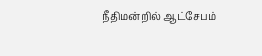நீதிமன்றில் ஆட்சேபம்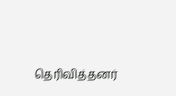தெரிவித்தனர்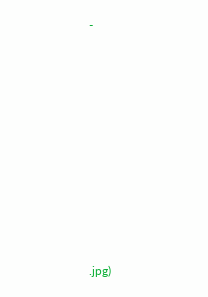-













.jpg)